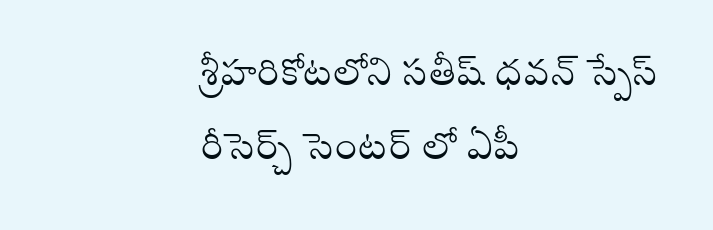శ్రీహరికోటలోని సతీష్ ధవన్ స్పేస్ రీసెర్చ్ సెంటర్ లో ఏపీ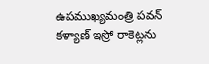ఉపముఖ్యమంత్రి పవన్ కళ్యాణ్ ఇస్రో రాకెట్లను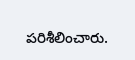పరిశీలించారు.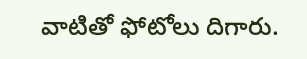వాటితో ఫోటోలు దిగారు.